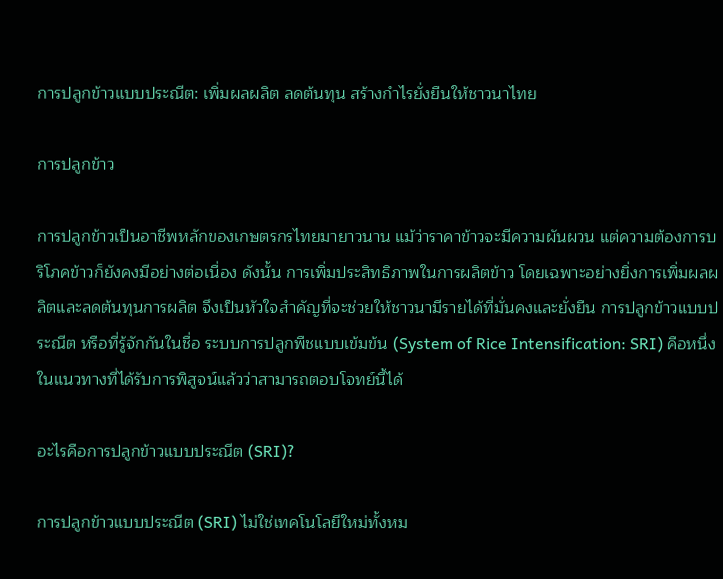การปลูกข้าวแบบประณีต: เพิ่มผลผลิต ลดต้นทุน สร้างกำไรยั่งยืนให้ชาวนาไทย

การปลูกข้าว

การปลูกข้าวเป็นอาชีพหลักของเกษตรกรไทยมายาวนาน แม้ว่าราคาข้าวจะมีความผันผวน แต่ความต้องการบริโภคข้าวก็ยังคงมีอย่างต่อเนื่อง ดังนั้น การเพิ่มประสิทธิภาพในการผลิตข้าว โดยเฉพาะอย่างยิ่งการเพิ่มผลผลิตและลดต้นทุนการผลิต จึงเป็นหัวใจสำคัญที่จะช่วยให้ชาวนามีรายได้ที่มั่นคงและยั่งยืน การปลูกข้าวแบบประณีต หรือที่รู้จักกันในชื่อ ระบบการปลูกพืชแบบเข้มข้น (System of Rice Intensification: SRI) คือหนึ่งในแนวทางที่ได้รับการพิสูจน์แล้วว่าสามารถตอบโจทย์นี้ได้

อะไรคือการปลูกข้าวแบบประณีต (SRI)?

การปลูกข้าวแบบประณีต (SRI) ไม่ใช่เทคโนโลยีใหม่ทั้งหม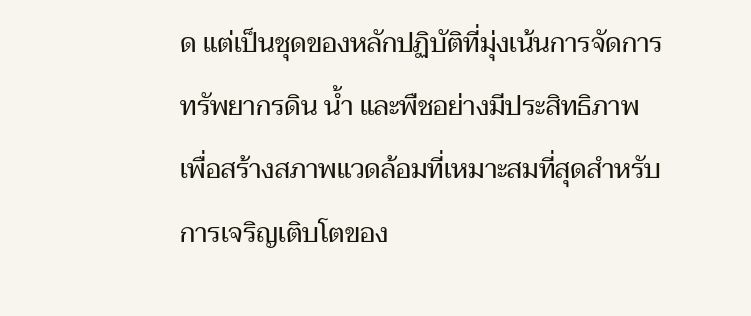ด แต่เป็นชุดของหลักปฏิบัติที่มุ่งเน้นการจัดการทรัพยากรดิน น้ำ และพืชอย่างมีประสิทธิภาพ เพื่อสร้างสภาพแวดล้อมที่เหมาะสมที่สุดสำหรับการเจริญเติบโตของ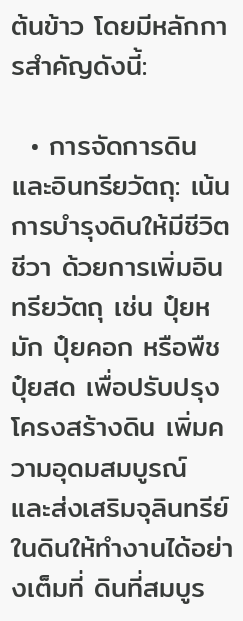ต้นข้าว โดยมีหลักการสำคัญดังนี้:

  • การจัดการดินและอินทรียวัตถุ: เน้นการบำรุงดินให้มีชีวิตชีวา ด้วยการเพิ่มอินทรียวัตถุ เช่น ปุ๋ยหมัก ปุ๋ยคอก หรือพืชปุ๋ยสด เพื่อปรับปรุงโครงสร้างดิน เพิ่มความอุดมสมบูรณ์ และส่งเสริมจุลินทรีย์ในดินให้ทำงานได้อย่างเต็มที่ ดินที่สมบูร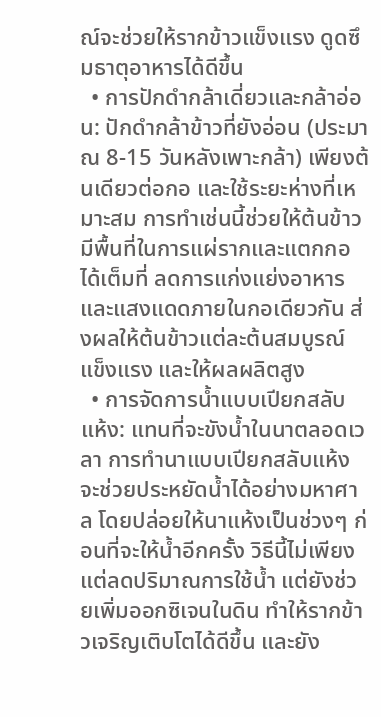ณ์จะช่วยให้รากข้าวแข็งแรง ดูดซึมธาตุอาหารได้ดีขึ้น
  • การปักดำกล้าเดี่ยวและกล้าอ่อน: ปักดำกล้าข้าวที่ยังอ่อน (ประมาณ 8-15 วันหลังเพาะกล้า) เพียงต้นเดียวต่อกอ และใช้ระยะห่างที่เหมาะสม การทำเช่นนี้ช่วยให้ต้นข้าวมีพื้นที่ในการแผ่รากและแตกกอได้เต็มที่ ลดการแก่งแย่งอาหารและแสงแดดภายในกอเดียวกัน ส่งผลให้ต้นข้าวแต่ละต้นสมบูรณ์ แข็งแรง และให้ผลผลิตสูง
  • การจัดการน้ำแบบเปียกสลับแห้ง: แทนที่จะขังน้ำในนาตลอดเวลา การทำนาแบบเปียกสลับแห้งจะช่วยประหยัดน้ำได้อย่างมหาศาล โดยปล่อยให้นาแห้งเป็นช่วงๆ ก่อนที่จะให้น้ำอีกครั้ง วิธีนี้ไม่เพียงแต่ลดปริมาณการใช้น้ำ แต่ยังช่วยเพิ่มออกซิเจนในดิน ทำให้รากข้าวเจริญเติบโตได้ดีขึ้น และยัง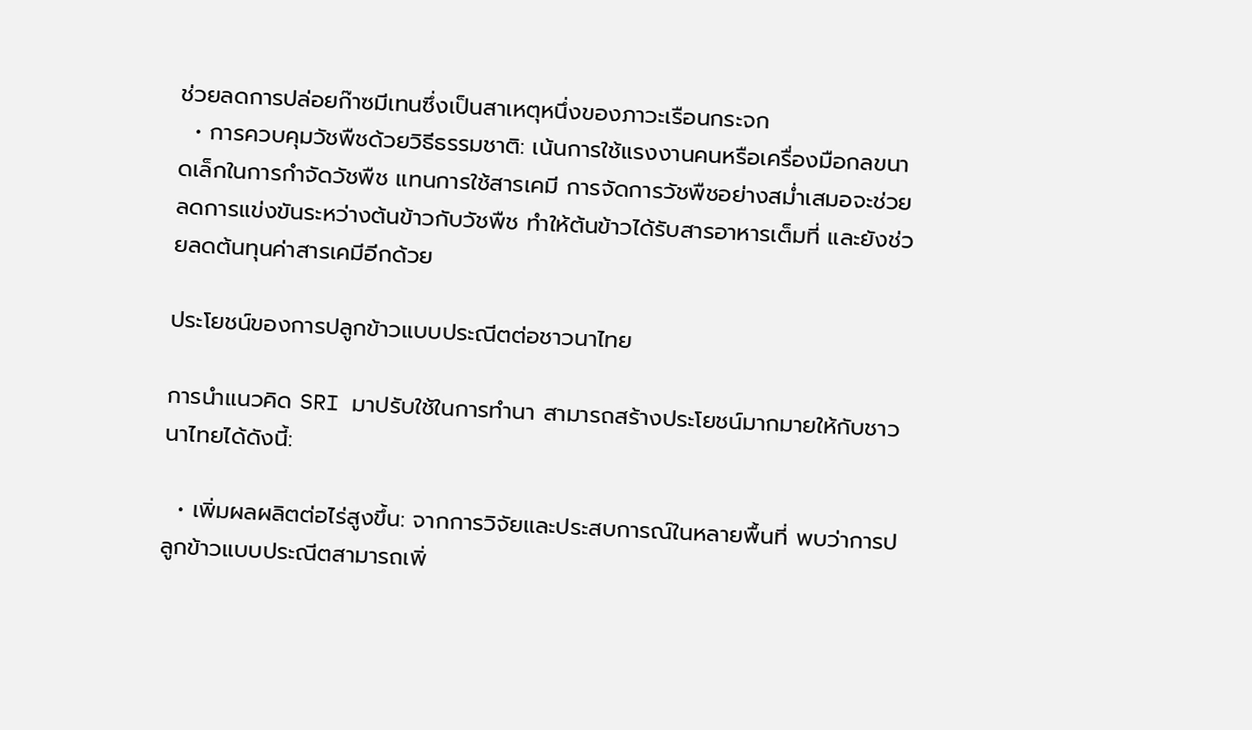ช่วยลดการปล่อยก๊าซมีเทนซึ่งเป็นสาเหตุหนึ่งของภาวะเรือนกระจก
  • การควบคุมวัชพืชด้วยวิธีธรรมชาติ: เน้นการใช้แรงงานคนหรือเครื่องมือกลขนาดเล็กในการกำจัดวัชพืช แทนการใช้สารเคมี การจัดการวัชพืชอย่างสม่ำเสมอจะช่วยลดการแข่งขันระหว่างต้นข้าวกับวัชพืช ทำให้ต้นข้าวได้รับสารอาหารเต็มที่ และยังช่วยลดต้นทุนค่าสารเคมีอีกด้วย

ประโยชน์ของการปลูกข้าวแบบประณีตต่อชาวนาไทย

การนำแนวคิด SRI มาปรับใช้ในการทำนา สามารถสร้างประโยชน์มากมายให้กับชาวนาไทยได้ดังนี้:

  • เพิ่มผลผลิตต่อไร่สูงขึ้น: จากการวิจัยและประสบการณ์ในหลายพื้นที่ พบว่าการปลูกข้าวแบบประณีตสามารถเพิ่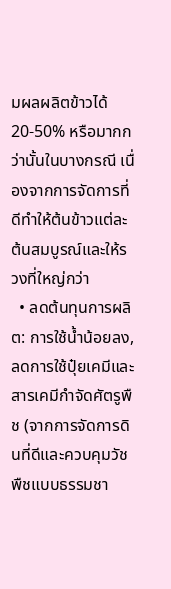มผลผลิตข้าวได้ 20-50% หรือมากกว่านั้นในบางกรณี เนื่องจากการจัดการที่ดีทำให้ต้นข้าวแต่ละต้นสมบูรณ์และให้รวงที่ใหญ่กว่า
  • ลดต้นทุนการผลิต: การใช้น้ำน้อยลง, ลดการใช้ปุ๋ยเคมีและสารเคมีกำจัดศัตรูพืช (จากการจัดการดินที่ดีและควบคุมวัชพืชแบบธรรมชา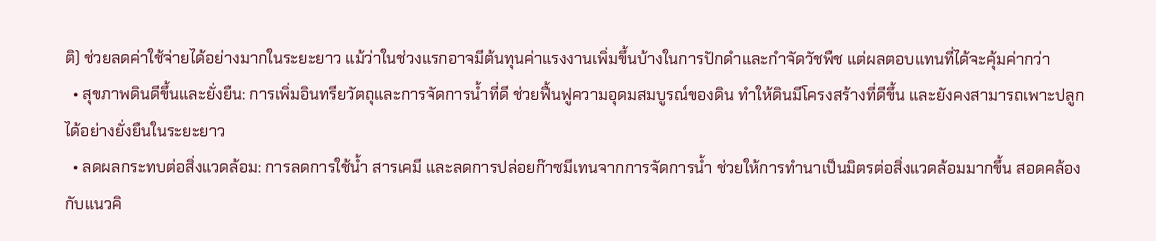ติ) ช่วยลดค่าใช้จ่ายได้อย่างมากในระยะยาว แม้ว่าในช่วงแรกอาจมีต้นทุนค่าแรงงานเพิ่มขึ้นบ้างในการปักดำและกำจัดวัชพืช แต่ผลตอบแทนที่ได้จะคุ้มค่ากว่า
  • สุขภาพดินดีขึ้นและยั่งยืน: การเพิ่มอินทรียวัตถุและการจัดการน้ำที่ดี ช่วยฟื้นฟูความอุดมสมบูรณ์ของดิน ทำให้ดินมีโครงสร้างที่ดีขึ้น และยังคงสามารถเพาะปลูกได้อย่างยั่งยืนในระยะยาว
  • ลดผลกระทบต่อสิ่งแวดล้อม: การลดการใช้น้ำ สารเคมี และลดการปล่อยก๊าซมีเทนจากการจัดการน้ำ ช่วยให้การทำนาเป็นมิตรต่อสิ่งแวดล้อมมากขึ้น สอดคล้องกับแนวคิ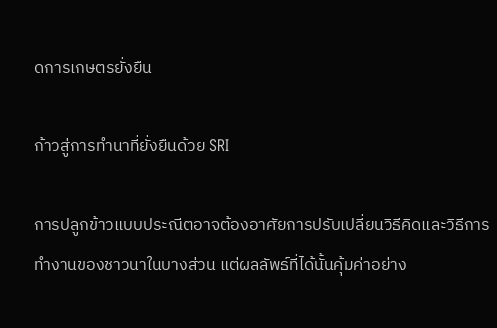ดการเกษตรยั่งยืน

ก้าวสู่การทำนาที่ยั่งยืนด้วย SRI

การปลูกข้าวแบบประณีตอาจต้องอาศัยการปรับเปลี่ยนวิธีคิดและวิธีการทำงานของชาวนาในบางส่วน แต่ผลลัพธ์ที่ได้นั้นคุ้มค่าอย่าง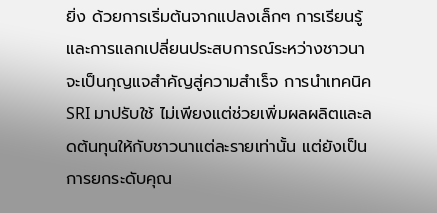ยิ่ง ด้วยการเริ่มต้นจากแปลงเล็กๆ การเรียนรู้ และการแลกเปลี่ยนประสบการณ์ระหว่างชาวนา จะเป็นกุญแจสำคัญสู่ความสำเร็จ การนำเทคนิค SRI มาปรับใช้ ไม่เพียงแต่ช่วยเพิ่มผลผลิตและลดต้นทุนให้กับชาวนาแต่ละรายเท่านั้น แต่ยังเป็นการยกระดับคุณ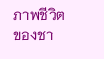ภาพชีวิตของชา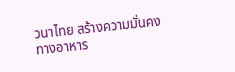วนาไทย สร้างความมั่นคงทางอาหาร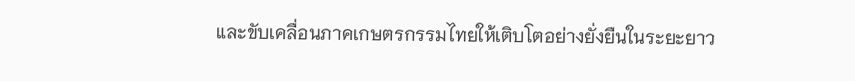และขับเคลื่อนภาคเกษตรกรรมไทยให้เติบโตอย่างยั่งยืนในระยะยาว